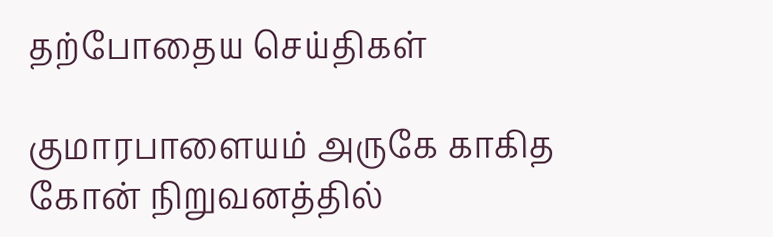தற்போதைய செய்திகள்

குமாரபாளையம் அருகே காகித கோன் நிறுவனத்தில்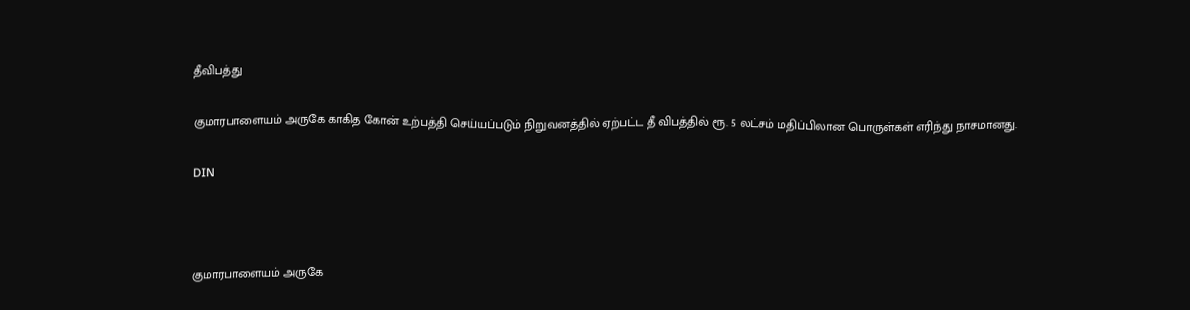தீவிபத்து

குமாரபாளையம் அருகே காகித கோன் உற்பத்தி செய்யப்படும் நிறுவனத்தில் ஏற்பட்ட தீ விபத்தில் ரூ. 5 லட்சம் மதிப்பிலான பொருள்கள் எரிந்து நாசமானது.

DIN



குமாரபாளையம் அருகே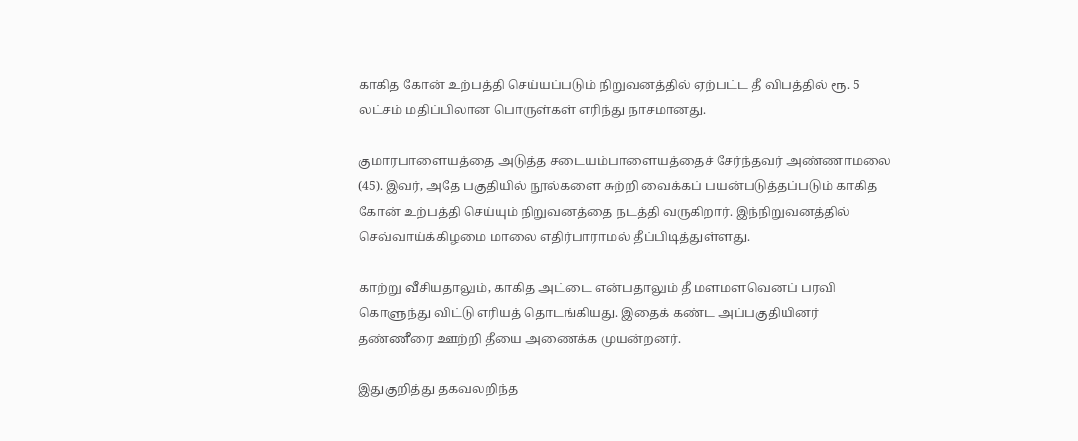காகித கோன் உற்பத்தி செய்யப்படும் நிறுவனத்தில் ஏற்பட்ட தீ விபத்தில் ரூ. 5 லட்சம் மதிப்பிலான பொருள்கள் எரிந்து நாசமானது.

குமாரபாளையத்தை அடுத்த சடையம்பாளையத்தைச் சேர்ந்தவர் அண்ணாமலை (45). இவர், அதே பகுதியில் நூல்களை சுற்றி வைக்கப் பயன்படுத்தப்படும் காகித கோன் உற்பத்தி செய்யும் நிறுவனத்தை நடத்தி வருகிறார். இந்நிறுவனத்தில் செவ்வாய்க்கிழமை மாலை எதிர்பாராமல் தீப்பிடித்துள்ளது.

காற்று வீசியதாலும், காகித அட்டை என்பதாலும் தீ மளமளவெனப் பரவி கொளுந்து விட்டு எரியத் தொடங்கியது. இதைக் கண்ட அப்பகுதியினர் தண்ணீரை ஊற்றி தீயை அணைக்க முயன்றனர்.

இதுகுறித்து தகவலறிந்த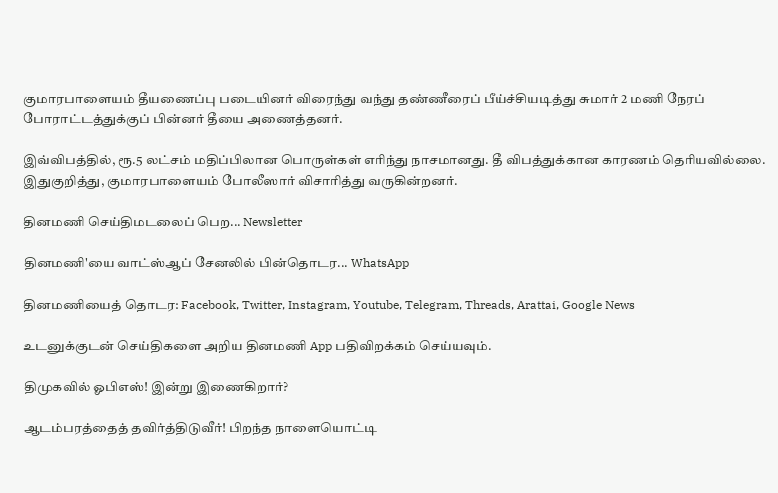குமாரபாளையம் தீயணைப்பு படையினர் விரைந்து வந்து தண்ணீரைப் பீய்ச்சியடித்து சுமார் 2 மணி நேரப் போராட்டத்துக்குப் பின்னர் தீயை அணைத்தனர்.

இவ்விபத்தில், ரூ.5 லட்சம் மதிப்பிலான பொருள்கள் எரிந்து நாசமானது. தீ விபத்துக்கான காரணம் தெரியவில்லை. இதுகுறித்து, குமாரபாளையம் போலீஸார் விசாரித்து வருகின்றனர்.

தினமணி செய்திமடலைப் பெற... Newsletter

தினமணி'யை வாட்ஸ்ஆப் சேனலில் பின்தொடர... WhatsApp

தினமணியைத் தொடர: Facebook, Twitter, Instagram, Youtube, Telegram, Threads, Arattai, Google News

உடனுக்குடன் செய்திகளை அறிய தினமணி App பதிவிறக்கம் செய்யவும்.

திமுகவில் ஓபிஎஸ்! இன்று இணைகிறார்?

ஆடம்பரத்தைத் தவிர்த்திடுவீர்! பிறந்த நாளையொட்டி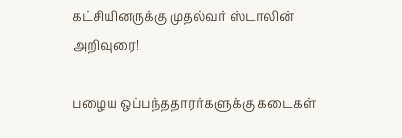கட்சியினருக்கு முதல்வர் ஸ்டாலின் அறிவுரை!

பழைய ஒப்பந்ததாரர்களுக்கு கடைகள்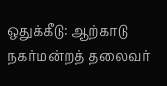ஒதுக்கீடு: ஆற்காடு நகர்மன்றத் தலைவர்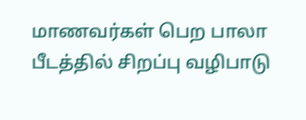மாணவர்கள் பெற பாலா பீடத்தில் சிறப்பு வழிபாடு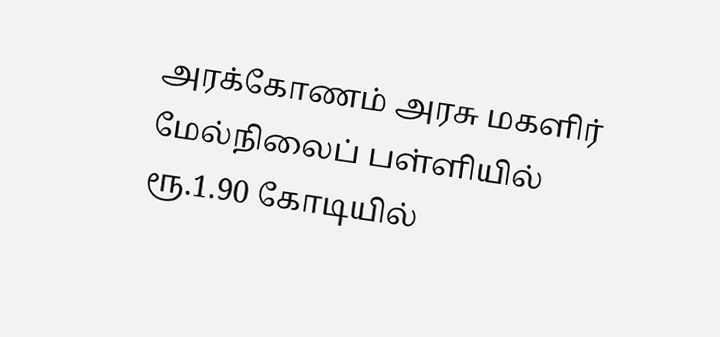அரக்கோணம் அரசு மகளிர் மேல்நிலைப் பள்ளியில் ரூ.1.90 கோடியில்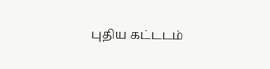புதிய கட்டடம்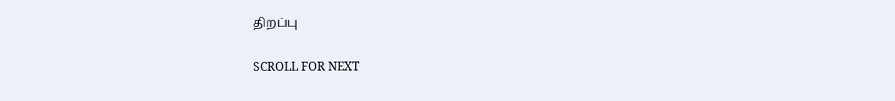திறப்பு

SCROLL FOR NEXT